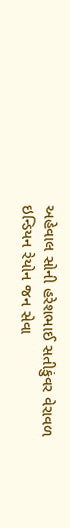અહેવાલ સોની હરેશભાઈ સતીકુંવર વેરાવળ
ઇન્ડિયન રેયોન જન સેવા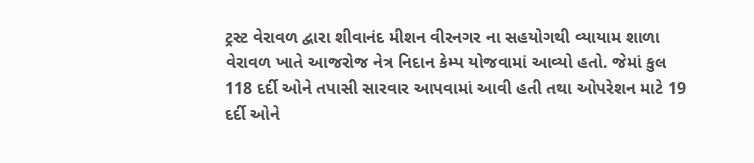ટ્રસ્ટ વેરાવળ દ્વારા શીવાનંદ મીશન વીરનગર ના સહયોગથી વ્યાયામ શાળા વેરાવળ ખાતે આજરોજ નેત્ર નિદાન કેમ્પ યોજવામાં આવ્યો હતો. જેમાં કુલ 118 દર્દી ઓને તપાસી સારવાર આપવામાં આવી હતી તથા ઓપરેશન માટે 19 દર્દી ઓને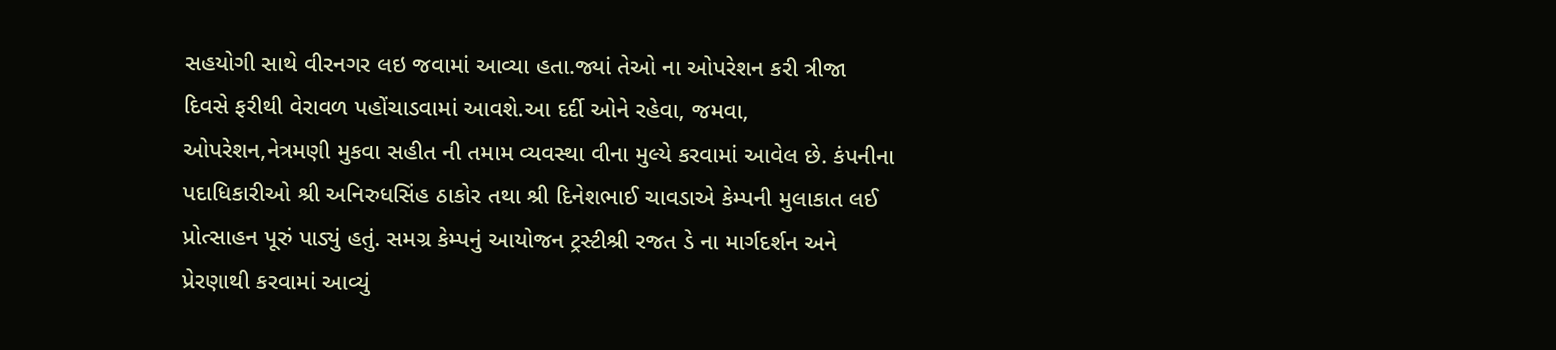સહયોગી સાથે વીરનગર લઇ જવામાં આવ્યા હતા.જ્યાં તેઓ ના ઓપરેશન કરી ત્રીજા દિવસે ફરીથી વેરાવળ પહોંચાડવામાં આવશે.આ દર્દી ઓને રહેવા, જમવા, ઓપરેશન,નેત્રમણી મુકવા સહીત ની તમામ વ્યવસ્થા વીના મુલ્યે કરવામાં આવેલ છે. કંપનીના પદાધિકારીઓ શ્રી અનિરુધસિંહ ઠાકોર તથા શ્રી દિનેશભાઈ ચાવડાએ કેમ્પની મુલાકાત લઈ પ્રોત્સાહન પૂરું પાડ્યું હતું. સમગ્ર કેમ્પનું આયોજન ટ્રસ્ટીશ્રી રજત ડે ના માર્ગદર્શન અને પ્રેરણાથી કરવામાં આવ્યું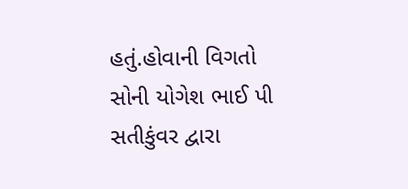હતું.હોવાની વિગતો સોની યોગેશ ભાઈ પી સતીકુંવર દ્વારા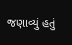જણાવ્યું હતું